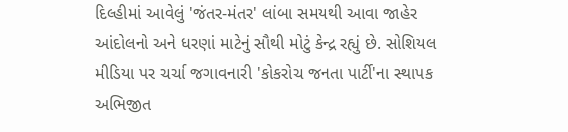દિલ્હીમાં આવેલું 'જંતર-મંતર' લાંબા સમયથી આવા જાહેર આંદોલનો અને ધરણાં માટેનું સૌથી મોટું કેન્દ્ર રહ્યું છે. સોશિયલ મીડિયા પર ચર્ચા જગાવનારી 'કોકરોચ જનતા પાર્ટી'ના સ્થાપક અભિજીત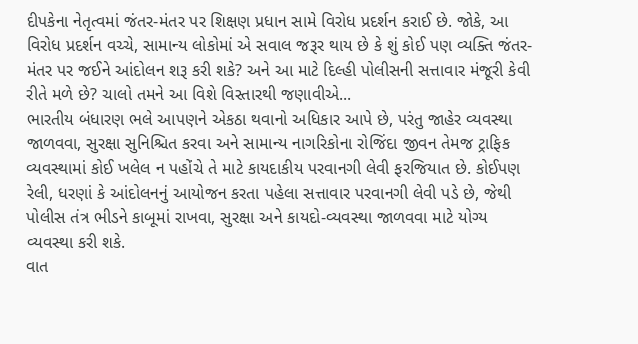દીપકેના નેતૃત્વમાં જંતર-મંતર પર શિક્ષણ પ્રધાન સામે વિરોધ પ્રદર્શન કરાઈ છે. જોકે, આ વિરોધ પ્રદર્શન વચ્ચે, સામાન્ય લોકોમાં એ સવાલ જરૂર થાય છે કે શું કોઈ પણ વ્યક્તિ જંતર-મંતર પર જઈને આંદોલન શરૂ કરી શકે? અને આ માટે દિલ્હી પોલીસની સત્તાવાર મંજૂરી કેવી રીતે મળે છે? ચાલો તમને આ વિશે વિસ્તારથી જણાવીએ...
ભારતીય બંધારણ ભલે આપણને એકઠા થવાનો અધિકાર આપે છે, પરંતુ જાહેર વ્યવસ્થા જાળવવા, સુરક્ષા સુનિશ્ચિત કરવા અને સામાન્ય નાગરિકોના રોજિંદા જીવન તેમજ ટ્રાફિક વ્યવસ્થામાં કોઈ ખલેલ ન પહોંચે તે માટે કાયદાકીય પરવાનગી લેવી ફરજિયાત છે. કોઈપણ રેલી, ધરણાં કે આંદોલનનું આયોજન કરતા પહેલા સત્તાવાર પરવાનગી લેવી પડે છે, જેથી પોલીસ તંત્ર ભીડને કાબૂમાં રાખવા, સુરક્ષા અને કાયદો-વ્યવસ્થા જાળવવા માટે યોગ્ય વ્યવસ્થા કરી શકે.
વાત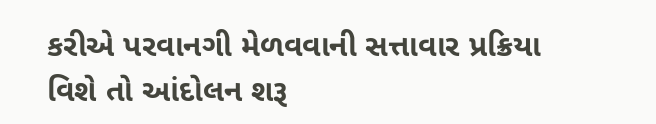કરીએ પરવાનગી મેળવવાની સત્તાવાર પ્રક્રિયા વિશે તો આંદોલન શરૂ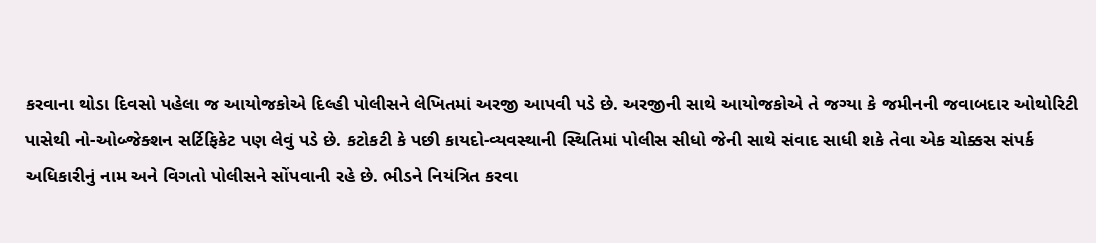કરવાના થોડા દિવસો પહેલા જ આયોજકોએ દિલ્હી પોલીસને લેખિતમાં અરજી આપવી પડે છે. અરજીની સાથે આયોજકોએ તે જગ્યા કે જમીનની જવાબદાર ઓથોરિટી પાસેથી નો-ઓબ્જેક્શન સર્ટિફિકેટ પણ લેવું પડે છે. કટોકટી કે પછી કાયદો-વ્યવસ્થાની સ્થિતિમાં પોલીસ સીધો જેની સાથે સંવાદ સાધી શકે તેવા એક ચોક્કસ સંપર્ક અધિકારીનું નામ અને વિગતો પોલીસને સોંપવાની રહે છે. ભીડને નિયંત્રિત કરવા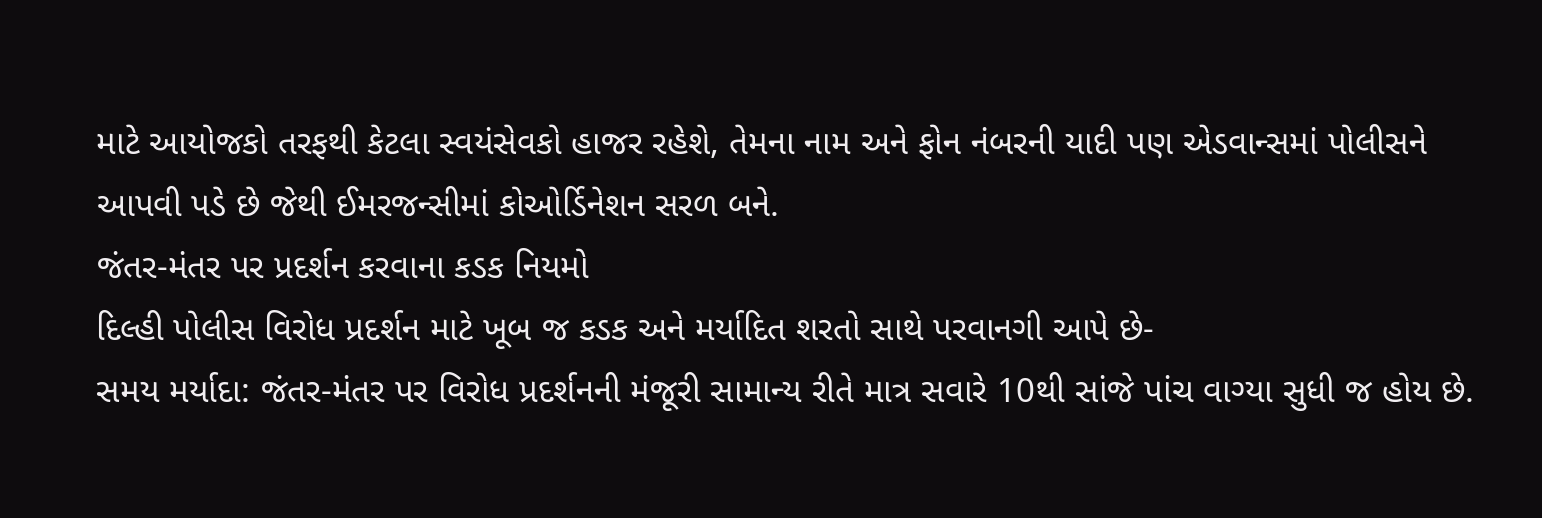માટે આયોજકો તરફથી કેટલા સ્વયંસેવકો હાજર રહેશે, તેમના નામ અને ફોન નંબરની યાદી પણ એડવાન્સમાં પોલીસને આપવી પડે છે જેથી ઈમરજન્સીમાં કોઓર્ડિનેશન સરળ બને.
જંતર-મંતર પર પ્રદર્શન કરવાના કડક નિયમો
દિલ્હી પોલીસ વિરોધ પ્રદર્શન માટે ખૂબ જ કડક અને મર્યાદિત શરતો સાથે પરવાનગી આપે છે-
સમય મર્યાદા: જંતર-મંતર પર વિરોધ પ્રદર્શનની મંજૂરી સામાન્ય રીતે માત્ર સવારે 10થી સાંજે પાંચ વાગ્યા સુધી જ હોય છે.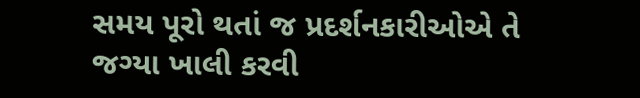સમય પૂરો થતાં જ પ્રદર્શનકારીઓએ તે જગ્યા ખાલી કરવી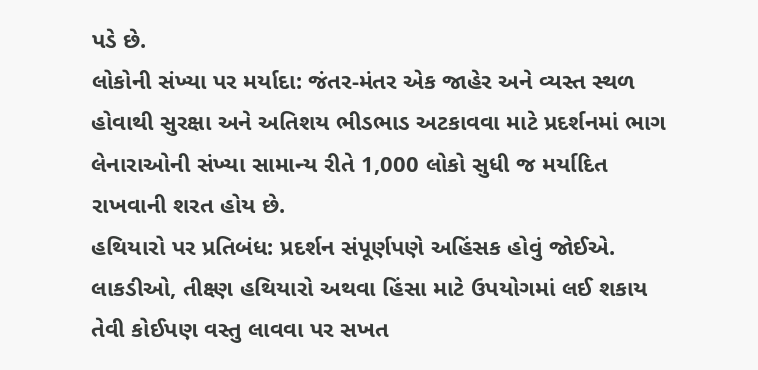પડે છે.
લોકોની સંખ્યા પર મર્યાદા: જંતર-મંતર એક જાહેર અને વ્યસ્ત સ્થળ હોવાથી સુરક્ષા અને અતિશય ભીડભાડ અટકાવવા માટે પ્રદર્શનમાં ભાગ લેનારાઓની સંખ્યા સામાન્ય રીતે 1,000 લોકો સુધી જ મર્યાદિત રાખવાની શરત હોય છે.
હથિયારો પર પ્રતિબંધ: પ્રદર્શન સંપૂર્ણપણે અહિંસક હોવું જોઈએ. લાકડીઓ, તીક્ષ્ણ હથિયારો અથવા હિંસા માટે ઉપયોગમાં લઈ શકાય તેવી કોઈપણ વસ્તુ લાવવા પર સખત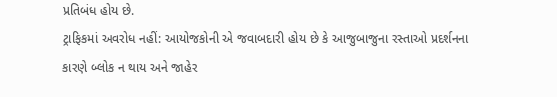પ્રતિબંધ હોય છે.
ટ્રાફિકમાં અવરોધ નહીં: આયોજકોની એ જવાબદારી હોય છે કે આજુબાજુના રસ્તાઓ પ્રદર્શનના કારણે બ્લોક ન થાય અને જાહેર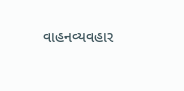વાહનવ્યવહાર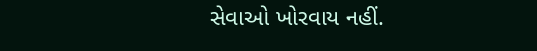સેવાઓ ખોરવાય નહીં.